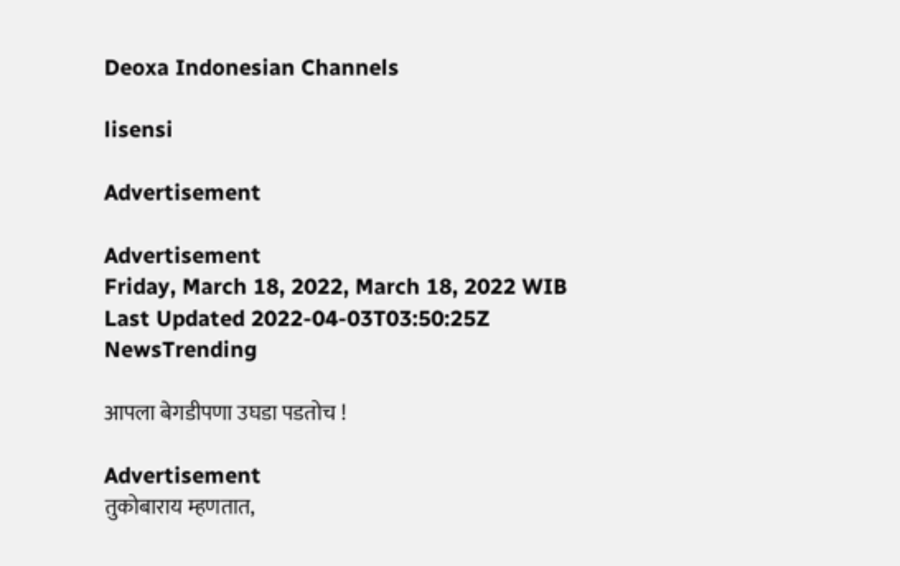Deoxa Indonesian Channels

lisensi

Advertisement

Advertisement
Friday, March 18, 2022, March 18, 2022 WIB
Last Updated 2022-04-03T03:50:25Z
NewsTrending

आपला बेगडीपणा उघडा पडतोच !

Advertisement
तुकोबाराय म्हणतात,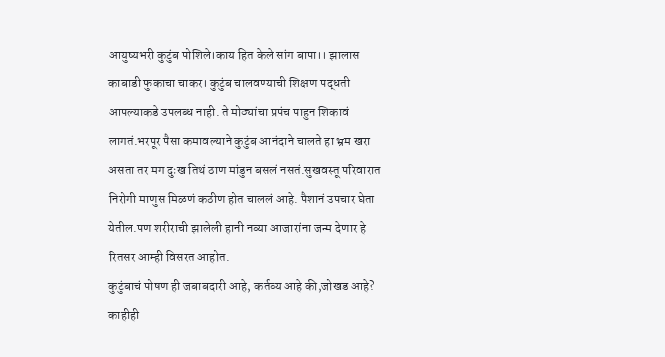आयुष्यभरी कुटुंब पोशिले।काय हित केले सांग बापा।। झालास काबाडी फुकाचा चाकर। कुटुंब चालवण्याची शिक्षण पद्धती आपल्याकडे उपलब्ध नाही. ते मोठ्यांचा प्रपंच पाहुन शिकावं लागतं.भरपूर पैसा कमावल्याने कुटुंब आनंदाने चालते हा भ्रम खरा असता तर मग दुःख तिथं ठाण मांडुन बसलं नसतं.सुखवस्तू परिवारात निरोगी माणुस मिळणं कठीण होत चाललं आहे. पैशानं उपचार घेता येतील.पण शरीराची झालेली हानी नव्या आजारांना जन्म देणार हे रितसर आम्ही विसरत आहोत.
कुटुंबाचं पोषण ही जबाबदारी आहे, कर्तव्य आहे की,जोखड आहे? काहीही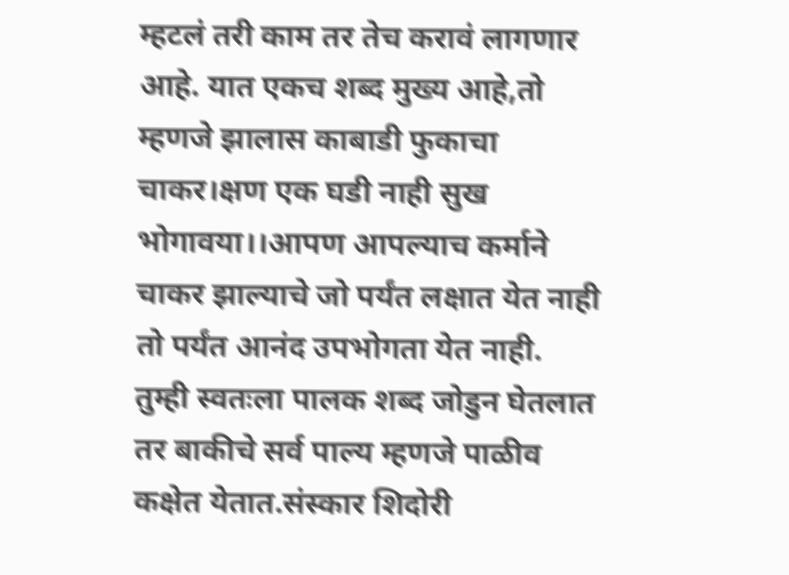म्हटलं तरी काम तर तेच करावं लागणार आहे. यात एकच शब्द मुख्य आहे,तो म्हणजे झालास काबाडी फुकाचा चाकर।क्षण एक घडी नाही सुख भोगावया।।आपण आपल्याच कर्माने चाकर झाल्याचे जो पर्यंत लक्षात येत नाही तो पर्यंत आनंद उपभोगता येत नाही.
तुम्ही स्वतःला पालक शब्द जोडुन घेतलात तर बाकीचे सर्व पाल्य म्हणजे पाळीव कक्षेत येतात.संस्कार शिदोरी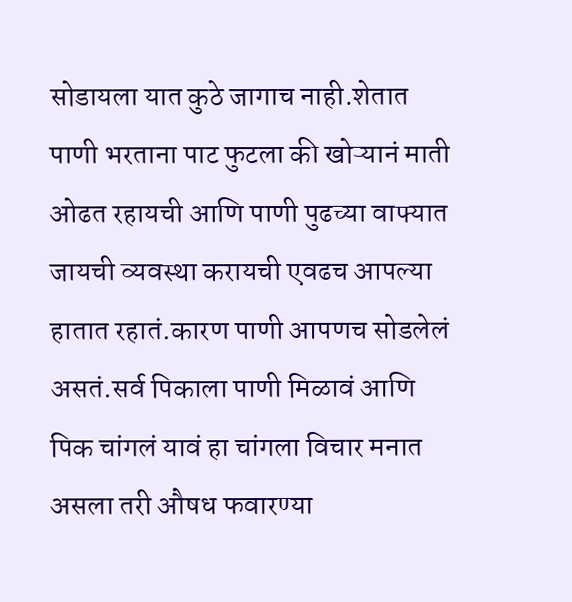सोडायला यात कुठे जागाच नाही.शेतात पाणी भरताना पाट फुटला की खोऱ्यानं माती ओढत रहायची आणि पाणी पुढच्या वाफ्यात जायची व्यवस्था करायची एवढच आपल्या हातात रहातं.कारण पाणी आपणच सोडलेलं असतं.सर्व पिकाला पाणी मिळावं आणि पिक चांगलं यावं हा चांगला विचार मनात असला तरी औषध फवारण्या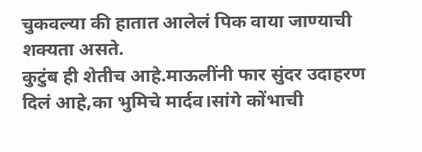चुकवल्या की हातात आलेलं पिक वाया जाण्याची शक्यता असते.
कुटुंब ही शेतीच आहे.माऊलींनी फार सुंदर उदाहरण दिलं आहे,का भुमिचे मार्दव।सांगे कोंभाची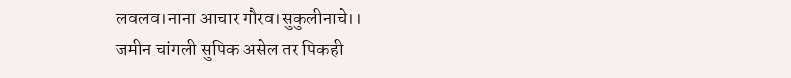लवलव।नाना आचार गौरव।सुकुलीनाचे।।
जमीन चांगली सुपिक असेल तर पिकही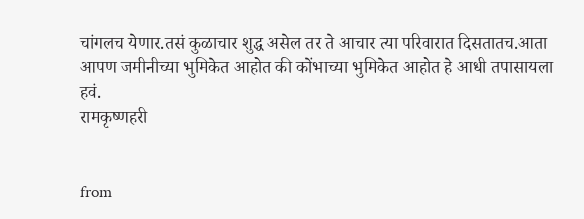चांगलच येणार.तसं कुळाचार शुद्ध असेल तर ते आचार त्या परिवारात दिसतातच.आता आपण जमीनीच्या भुमिकेत आहोत की कोंभाच्या भुमिकेत आहोत हे आधी तपासायला हवं.
रामकृष्णहरी


from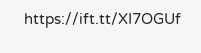https://ift.tt/XI7OGUf